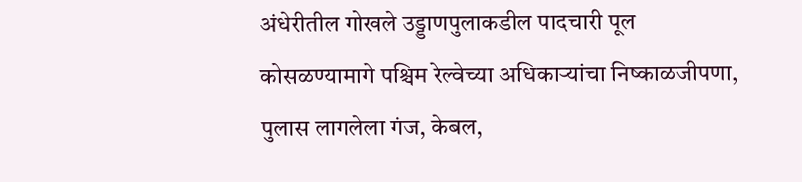अंधेरीतील गोखले उड्डाणपुलाकडील पादचारी पूल कोसळण्यामागे पश्चिम रेल्वेच्या अधिकाऱ्यांचा निष्काळजीपणा, पुलास लागलेला गंज, केबल,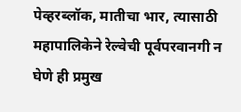पेव्हरब्लॉक, मातीचा भार, त्यासाठी महापालिकेने रेल्वेची पूर्वपरवानगी न घेणे ही प्रमुख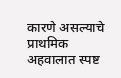कारणे असल्याचे प्राथमिक अहवालात स्पष्ट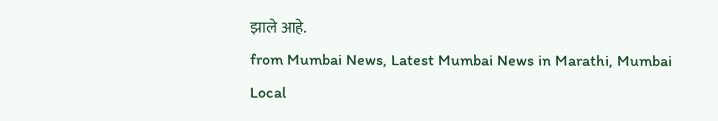झाले आहे.
from Mumbai News, Latest Mumbai News in Marathi, Mumbai Local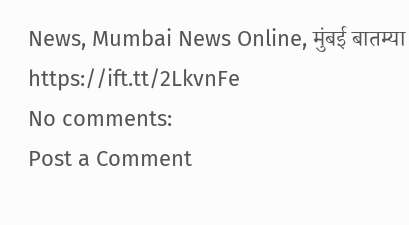News, Mumbai News Online, मुंबई बातम्या https://ift.tt/2LkvnFe
No comments:
Post a Comment